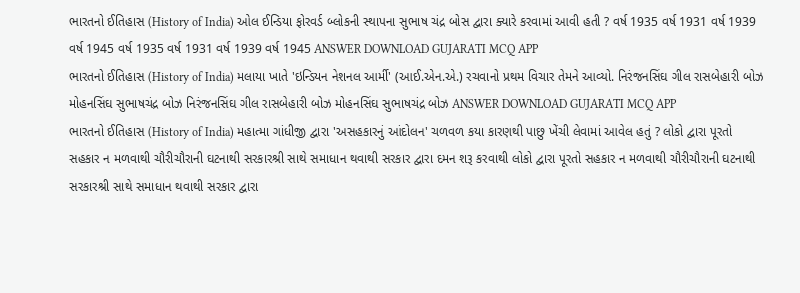ભારતનો ઈતિહાસ (History of India) ઓલ ઈન્ડિયા ફોરવર્ડ બ્લોકની સ્થાપના સુભાષ ચંદ્ર બોસ દ્વારા ક્યારે કરવામાં આવી હતી ? વર્ષ 1935 વર્ષ 1931 વર્ષ 1939 વર્ષ 1945 વર્ષ 1935 વર્ષ 1931 વર્ષ 1939 વર્ષ 1945 ANSWER DOWNLOAD GUJARATI MCQ APP
ભારતનો ઈતિહાસ (History of India) મલાયા ખાતે 'ઇન્ડિયન નેશનલ આર્મી' (આઈ.એન.એ.) રચવાનો પ્રથમ વિચાર તેમને આવ્યો. નિરંજનસિંઘ ગીલ રાસબેહારી બોઝ મોહનસિંઘ સુભાષચંદ્ર બોઝ નિરંજનસિંઘ ગીલ રાસબેહારી બોઝ મોહનસિંઘ સુભાષચંદ્ર બોઝ ANSWER DOWNLOAD GUJARATI MCQ APP
ભારતનો ઈતિહાસ (History of India) મહાત્મા ગાંધીજી દ્વારા 'અસહકારનું આંદોલન' ચળવળ કયા કારણથી પાછુ ખેંચી લેવામાં આવેલ હતું ? લોકો દ્વારા પૂરતો સહકાર ન મળવાથી ચૌરીચૌરાની ઘટનાથી સરકારશ્રી સાથે સમાધાન થવાથી સરકાર દ્વારા દમન શરૂ કરવાથી લોકો દ્વારા પૂરતો સહકાર ન મળવાથી ચૌરીચૌરાની ઘટનાથી સરકારશ્રી સાથે સમાધાન થવાથી સરકાર દ્વારા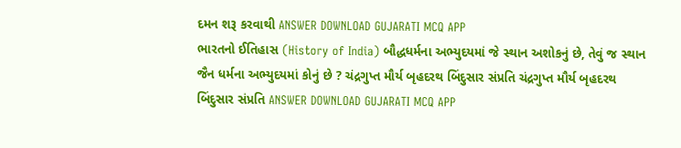દમન શરૂ કરવાથી ANSWER DOWNLOAD GUJARATI MCQ APP
ભારતનો ઈતિહાસ (History of India) બૌદ્ધધર્મના અભ્યુદયમાં જે સ્થાન અશોકનું છે, તેવું જ સ્થાન જૈન ધર્મના અભ્યુદયમાં કોનું છે ? ચંદ્રગુપ્ત મૌર્ય બૃહદરથ બિંદુસાર સંપ્રતિ ચંદ્રગુપ્ત મૌર્ય બૃહદરથ બિંદુસાર સંપ્રતિ ANSWER DOWNLOAD GUJARATI MCQ APP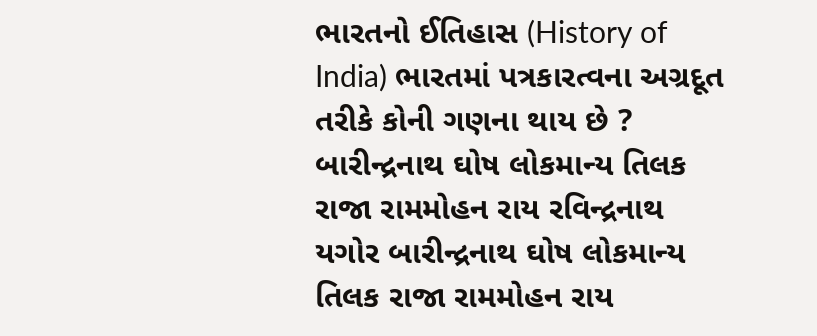ભારતનો ઈતિહાસ (History of India) ભારતમાં પત્રકારત્વના અગ્રદૂત તરીકે કોની ગણના થાય છે ? બારીન્દ્રનાથ ઘોષ લોકમાન્ય તિલક રાજા રામમોહન રાય રવિન્દ્રનાથ યગોર બારીન્દ્રનાથ ઘોષ લોકમાન્ય તિલક રાજા રામમોહન રાય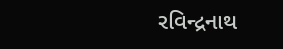રવિન્દ્રનાથ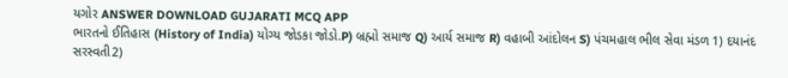યગોર ANSWER DOWNLOAD GUJARATI MCQ APP
ભારતનો ઈતિહાસ (History of India) યોગ્ય જોડકા જોડો.P) બ્રહ્મો સમાજ Q) આર્ય સમાજ R) વહાબી આંદોલન S) પંચમહાલ ભીલ સેવા મંડળ 1) દયાનંદ સરસ્વતી2)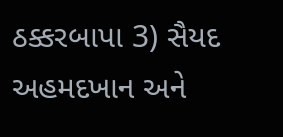ઠક્કરબાપા 3) સૈયદ અહમદખાન અને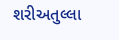શરીઅતુલ્લા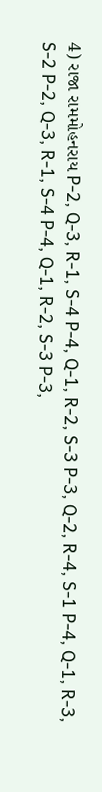4) રાજા રામમોહનરાય P-2, Q-3, R-1, S-4 P-4, Q-1, R-2, S-3 P-3, Q-2, R-4, S-1 P-4, Q-1, R-3, S-2 P-2, Q-3, R-1, S-4 P-4, Q-1, R-2, S-3 P-3,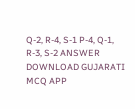Q-2, R-4, S-1 P-4, Q-1, R-3, S-2 ANSWER DOWNLOAD GUJARATI MCQ APP